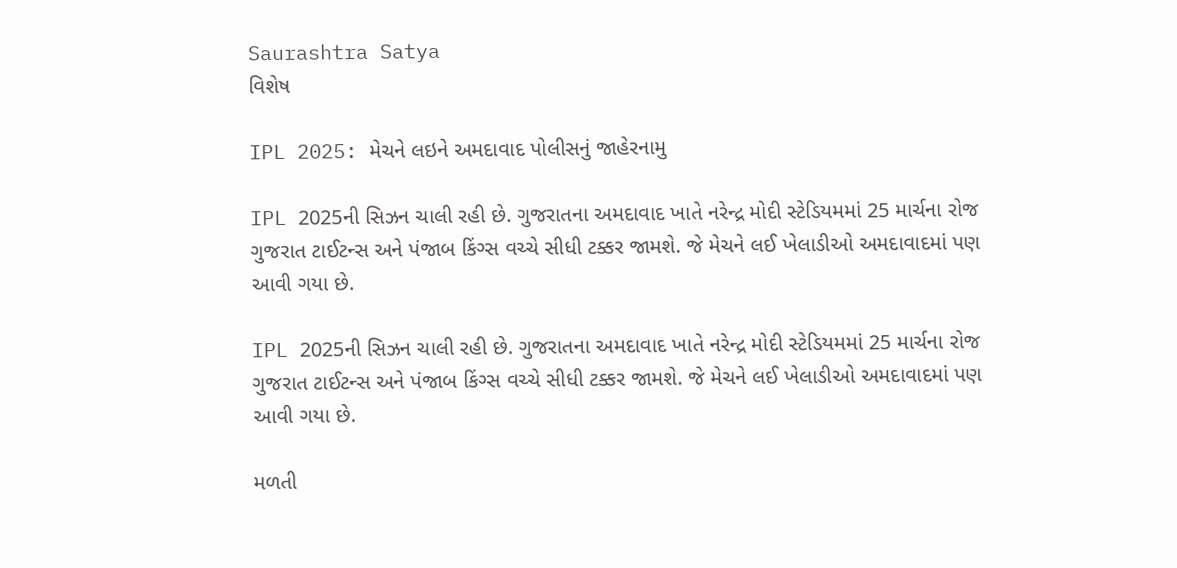Saurashtra Satya
વિશેષ

IPL 2025: મેચને લઇને અમદાવાદ પોલીસનું જાહેરનામુ

IPL 2025ની સિઝન ચાલી રહી છે. ગુજરાતના અમદાવાદ ખાતે નરેન્દ્ર મોદી સ્ટેડિયમમાં 25 માર્ચના રોજ ગુજરાત ટાઈટન્સ અને પંજાબ કિંગ્સ વચ્ચે સીધી ટક્કર જામશે. જે મેચને લઈ ખેલાડીઓ અમદાવાદમાં પણ આવી ગયા છે.

IPL 2025ની સિઝન ચાલી રહી છે. ગુજરાતના અમદાવાદ ખાતે નરેન્દ્ર મોદી સ્ટેડિયમમાં 25 માર્ચના રોજ ગુજરાત ટાઈટન્સ અને પંજાબ કિંગ્સ વચ્ચે સીધી ટક્કર જામશે. જે મેચને લઈ ખેલાડીઓ અમદાવાદમાં પણ આવી ગયા છે.

મળતી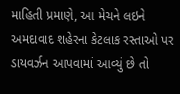માહિતી પ્રમાણે, આ મેચને લઇને અમદાવાદ શહેરના કેટલાક રસ્તાઓ પર ડાયવર્ઝન આપવામાં આવ્યું છે તો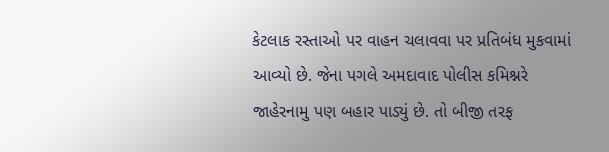કેટલાક રસ્તાઓ પર વાહન ચલાવવા પર પ્રતિબંધ મુકવામાં આવ્યો છે. જેના પગલે અમદાવાદ પોલીસ કમિશ્નરે જાહેરનામુ પણ બહાર પાડ્યું છે. તો બીજી તરફ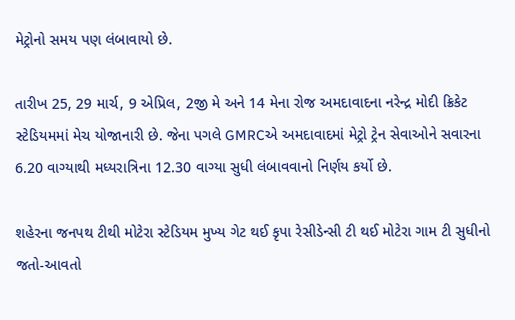મેટ્રોનો સમય પણ લંબાવાયો છે.

તારીખ 25, 29 માર્ચ, 9 એપ્રિલ, 2જી મે અને 14 મેના રોજ અમદાવાદના નરેન્દ્ર મોદી ક્રિકેટ સ્ટેડિયમમાં મેચ યોજાનારી છે. જેના પગલે GMRCએ અમદાવાદમાં મેટ્રો ટ્રેન સેવાઓને સવારના 6.20 વાગ્યાથી મધ્યરાત્રિના 12.30 વાગ્યા સુધી લંબાવવાનો નિર્ણય કર્યો છે.

શહેરના જનપથ ટીથી મોટેરા સ્ટેડિયમ મુખ્ય ગેટ થઈ કૃપા રેસીડેન્સી ટી થઈ મોટેરા ગામ ટી સુધીનો જતો-આવતો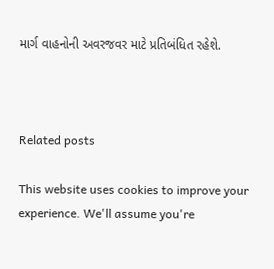માર્ગ વાહનોની અવરજવર માટે પ્રતિબંધિત રહેશે.



Related posts

This website uses cookies to improve your experience. We'll assume you're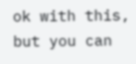ok with this, but you can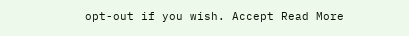opt-out if you wish. Accept Read More